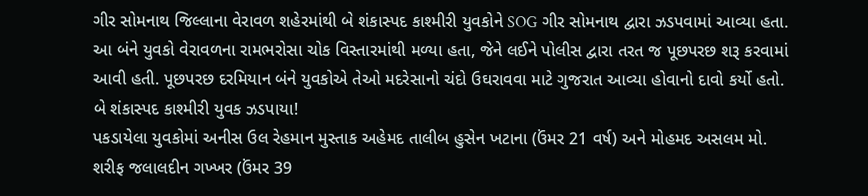ગીર સોમનાથ જિલ્લાના વેરાવળ શહેરમાંથી બે શંકાસ્પદ કાશ્મીરી યુવકોને SOG ગીર સોમનાથ દ્વારા ઝડપવામાં આવ્યા હતા. આ બંને યુવકો વેરાવળના રામભરોસા ચોક વિસ્તારમાંથી મળ્યા હતા, જેને લઈને પોલીસ દ્વારા તરત જ પૂછપરછ શરૂ કરવામાં આવી હતી. પૂછપરછ દરમિયાન બંને યુવકોએ તેઓ મદરેસાનો ચંદો ઉઘરાવવા માટે ગુજરાત આવ્યા હોવાનો દાવો કર્યો હતો.
બે શંકાસ્પદ કાશ્મીરી યુવક ઝડપાયા!
પકડાયેલા યુવકોમાં અનીસ ઉલ રેહમાન મુસ્તાક અહેમદ તાલીબ હુસેન ખટાના (ઉંમર 21 વર્ષ) અને મોહમદ અસલમ મો. શરીફ જલાલદીન ગખ્ખર (ઉંમર 39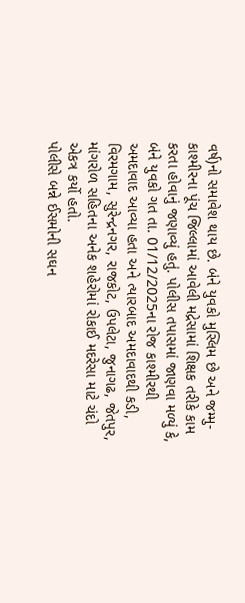વર્ષ)નો સમાવેશ થાય છે. બંને યુવકો મુસ્લિમ છે અને જમ્મુ-કાશ્મીરના પૂંચ જિલ્લામાં આવેલી મદ્રેસામાં શિક્ષક તરીકે કામ કરતા હોવાનું જણાવ્યું હતું. પોલીસ તપાસમાં જાણવા મળ્યું કે, બંને યુવકો ગત તા. 01/12/2025ના રોજ કાશ્મીરથી અમદાવાદ આવ્યા હતા અને ત્યારબાદ અમદાવાદથી કડી, વિરમગામ, સુરેન્દ્રનગર, રાજકોટ, ઉપલેટા, જુનાગઢ, જેતપુર, માંગરોળ સહિતના અનેક શહેરોમાં રોકાઈ મદરેસા માટે ચંદો એકત્ર કર્યો હતો.
પોલીસે બન્ને ઈસમોની સઘન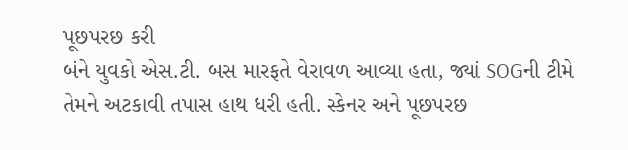પૂછપરછ કરી
બંને યુવકો એસ.ટી. બસ મારફતે વેરાવળ આવ્યા હતા, જ્યાં SOGની ટીમે તેમને અટકાવી તપાસ હાથ ધરી હતી. સ્કેનર અને પૂછપરછ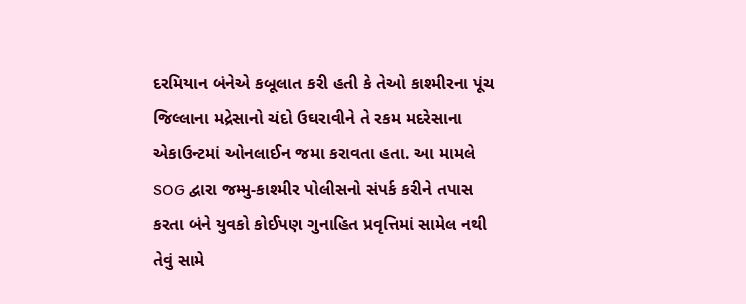દરમિયાન બંનેએ કબૂલાત કરી હતી કે તેઓ કાશ્મીરના પૂંચ જિલ્લાના મદ્રેસાનો ચંદો ઉઘરાવીને તે રકમ મદરેસાના એકાઉન્ટમાં ઓનલાઈન જમા કરાવતા હતા. આ મામલે SOG દ્વારા જમ્મુ-કાશ્મીર પોલીસનો સંપર્ક કરીને તપાસ કરતા બંને યુવકો કોઈપણ ગુનાહિત પ્રવૃત્તિમાં સામેલ નથી તેવું સામે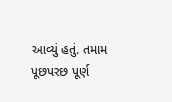આવ્યું હતું. તમામ પૂછપરછ પૂર્ણ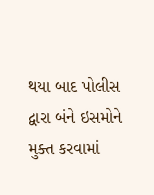થયા બાદ પોલીસ દ્વારા બંને ઇસમોને મુક્ત કરવામાં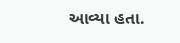આવ્યા હતા.